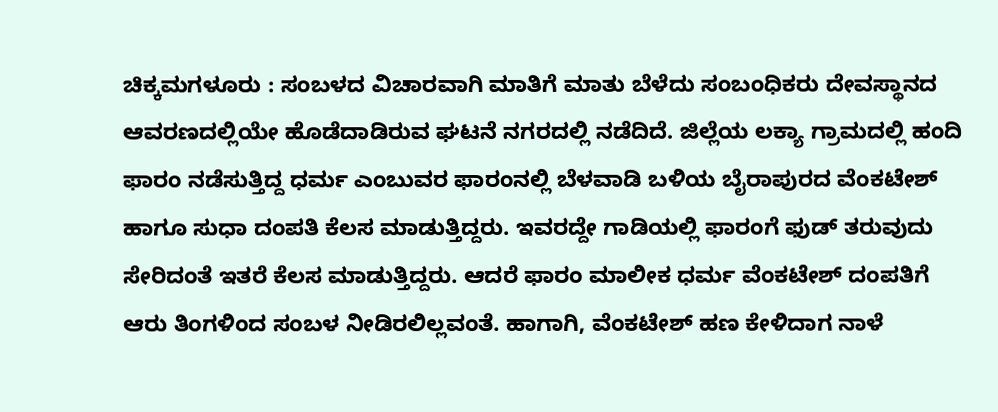ಚಿಕ್ಕಮಗಳೂರು : ಸಂಬಳದ ವಿಚಾರವಾಗಿ ಮಾತಿಗೆ ಮಾತು ಬೆಳೆದು ಸಂಬಂಧಿಕರು ದೇವಸ್ಥಾನದ ಆವರಣದಲ್ಲಿಯೇ ಹೊಡೆದಾಡಿರುವ ಘಟನೆ ನಗರದಲ್ಲಿ ನಡೆದಿದೆ. ಜಿಲ್ಲೆಯ ಲಕ್ಯಾ ಗ್ರಾಮದಲ್ಲಿ ಹಂದಿ ಫಾರಂ ನಡೆಸುತ್ತಿದ್ದ ಧರ್ಮ ಎಂಬುವರ ಫಾರಂನಲ್ಲಿ ಬೆಳವಾಡಿ ಬಳಿಯ ಬೈರಾಪುರದ ವೆಂಕಟೇಶ್ ಹಾಗೂ ಸುಧಾ ದಂಪತಿ ಕೆಲಸ ಮಾಡುತ್ತಿದ್ದರು. ಇವರದ್ದೇ ಗಾಡಿಯಲ್ಲಿ ಫಾರಂಗೆ ಫುಡ್ ತರುವುದು ಸೇರಿದಂತೆ ಇತರೆ ಕೆಲಸ ಮಾಡುತ್ತಿದ್ದರು. ಆದರೆ ಫಾರಂ ಮಾಲೀಕ ಧರ್ಮ ವೆಂಕಟೇಶ್ ದಂಪತಿಗೆ ಆರು ತಿಂಗಳಿಂದ ಸಂಬಳ ನೀಡಿರಲಿಲ್ಲವಂತೆ. ಹಾಗಾಗಿ, ವೆಂಕಟೇಶ್ ಹಣ ಕೇಳಿದಾಗ ನಾಳೆ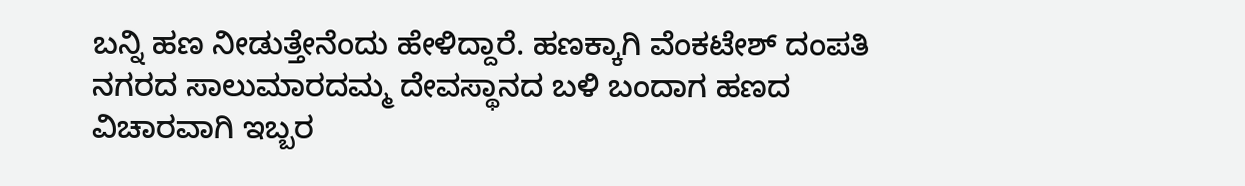ಬನ್ನಿ ಹಣ ನೀಡುತ್ತೇನೆಂದು ಹೇಳಿದ್ದಾರೆ. ಹಣಕ್ಕಾಗಿ ವೆಂಕಟೇಶ್ ದಂಪತಿ ನಗರದ ಸಾಲುಮಾರದಮ್ಮ ದೇವಸ್ಥಾನದ ಬಳಿ ಬಂದಾಗ ಹಣದ ವಿಚಾರವಾಗಿ ಇಬ್ಬರ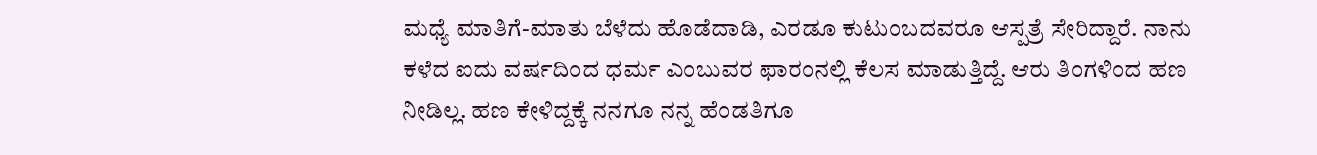ಮಧ್ಯೆ ಮಾತಿಗೆ-ಮಾತು ಬೆಳೆದು ಹೊಡೆದಾಡಿ, ಎರಡೂ ಕುಟುಂಬದವರೂ ಆಸ್ಪತ್ರೆ ಸೇರಿದ್ದಾರೆ. ನಾನು ಕಳೆದ ಐದು ವರ್ಷದಿಂದ ಧರ್ಮ ಎಂಬುವರ ಫಾರಂನಲ್ಲಿ ಕೆಲಸ ಮಾಡುತ್ತಿದ್ದೆ. ಆರು ತಿಂಗಳಿಂದ ಹಣ ನೀಡಿಲ್ಲ. ಹಣ ಕೇಳಿದ್ದಕ್ಕೆ ನನಗೂ ನನ್ನ ಹೆಂಡತಿಗೂ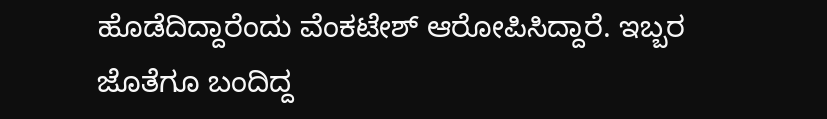ಹೊಡೆದಿದ್ದಾರೆಂದು ವೆಂಕಟೇಶ್ ಆರೋಪಿಸಿದ್ದಾರೆ. ಇಬ್ಬರ ಜೊತೆಗೂ ಬಂದಿದ್ದ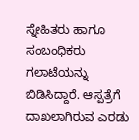ಸ್ನೇಹಿತರು ಹಾಗೂ ಸಂಬಂಧಿಕರು ಗಲಾಟೆಯನ್ನು ಬಿಡಿಸಿದ್ದಾರೆ. ಆಸ್ಪತ್ರೆಗೆ ದಾಖಲಾಗಿರುವ ಎರಡು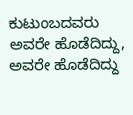ಕುಟುಂಬದವರು ಅವರೇ ಹೊಡೆದಿದ್ದು, ಅವರೇ ಹೊಡೆದಿದ್ದು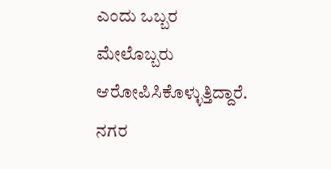ಎಂದು ಒಬ್ಬರ ಮೇಲೊಬ್ಬರು ಆರೋಪಿಸಿಕೊಳ್ಳುತ್ತಿದ್ದಾರೆ. ನಗರ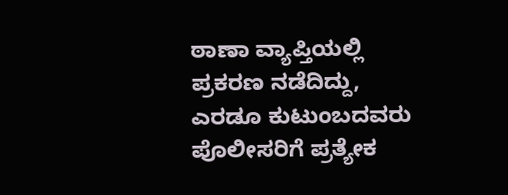ಠಾಣಾ ವ್ಯಾಪ್ತಿಯಲ್ಲಿ ಪ್ರಕರಣ ನಡೆದಿದ್ದು, ಎರಡೂ ಕುಟುಂಬದವರು ಪೊಲೀಸರಿಗೆ ಪ್ರತ್ಯೇಕ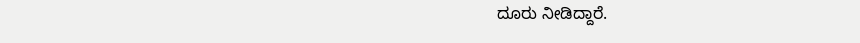ದೂರು ನೀಡಿದ್ದಾರೆ.